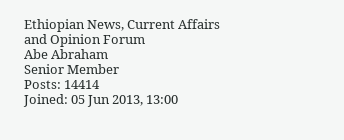Ethiopian News, Current Affairs and Opinion Forum
Abe Abraham
Senior Member
Posts: 14414
Joined: 05 Jun 2013, 13:00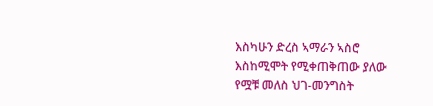እስካሁን ድረስ ኣማራን ኣስሮ እስከሚሞት የሚቀጠቅጠው ያለው የሟቹ መለስ ህገ-መንግስት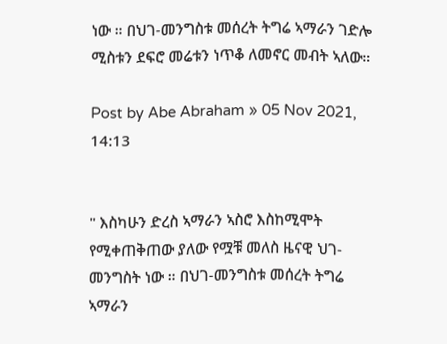ነው ። በህገ-መንግስቱ መሰረት ትግሬ ኣማራን ገድሎ ሚስቱን ደፍሮ መሬቱን ነጥቆ ለመኖር መብት ኣለው።

Post by Abe Abraham » 05 Nov 2021, 14:13


" እስካሁን ድረስ ኣማራን ኣስሮ እስከሚሞት የሚቀጠቅጠው ያለው የሟቹ መለስ ዜናዊ ህገ-መንግስት ነው ። በህገ-መንግስቱ መሰረት ትግሬ ኣማራን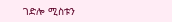ገድሎ ሚስቱን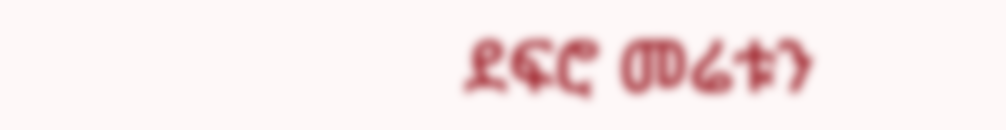ደፍሮ መሬቱን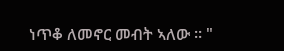ነጥቆ ለመኖር መብት ኣለው ። "